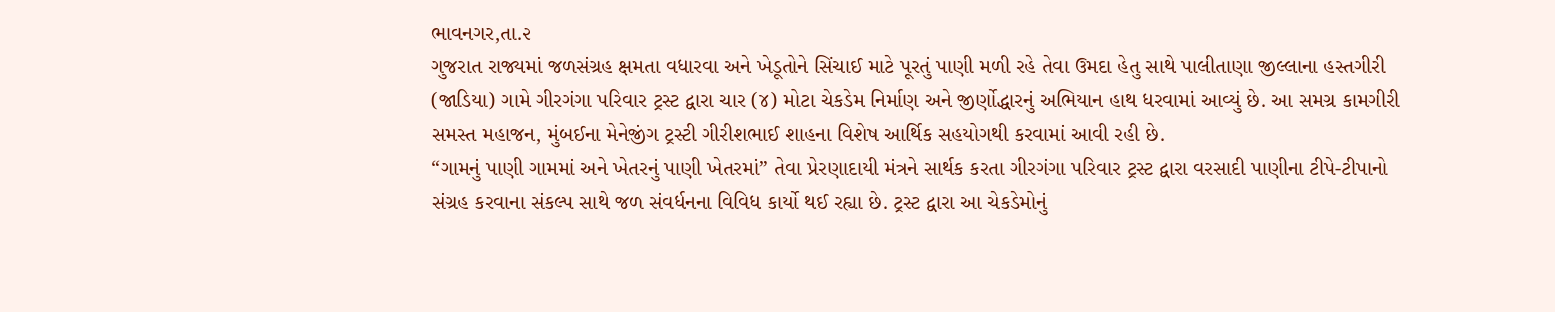ભાવનગર,તા.૨
ગુજરાત રાજ્યમાં જળસંગ્રહ ક્ષમતા વધારવા અને ખેડૂતોને સિંચાઈ માટે પૂરતું પાણી મળી રહે તેવા ઉમદા હેતુ સાથે પાલીતાણા જીલ્લાના હસ્તગીરી (જાડિયા) ગામે ગીરગંગા પરિવાર ટ્રસ્ટ દ્વારા ચાર (૪) મોટા ચેકડેમ નિર્માણ અને જીર્ણોદ્ધારનું અભિયાન હાથ ધરવામાં આવ્યું છે. આ સમગ્ર કામગીરી સમસ્ત મહાજન, મુંબઈના મેનેજીંગ ટ્રસ્ટી ગીરીશભાઈ શાહના વિશેષ આર્થિક સહયોગથી કરવામાં આવી રહી છે.
“ગામનું પાણી ગામમાં અને ખેતરનું પાણી ખેતરમાં” તેવા પ્રેરણાદાયી મંત્રને સાર્થક કરતા ગીરગંગા પરિવાર ટ્રસ્ટ દ્વારા વરસાદી પાણીના ટીપે-ટીપાનો સંગ્રહ કરવાના સંકલ્પ સાથે જળ સંવર્ધનના વિવિધ કાર્યો થઈ રહ્યા છે. ટ્રસ્ટ દ્વારા આ ચેકડેમોનું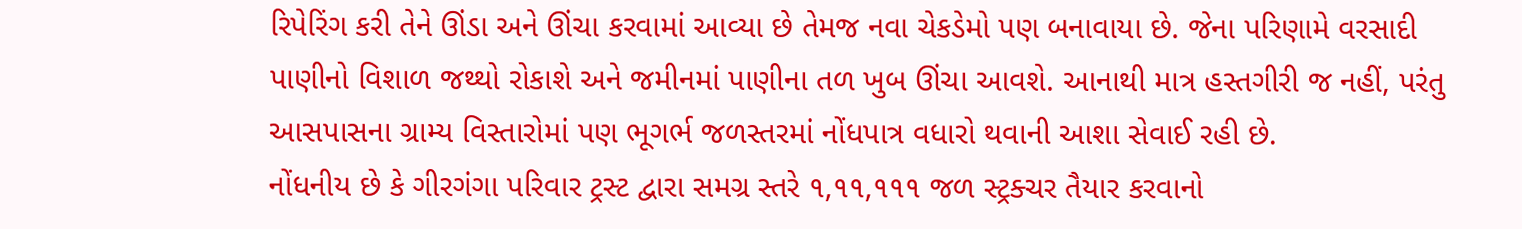રિપેરિંગ કરી તેને ઊંડા અને ઊંચા કરવામાં આવ્યા છે તેમજ નવા ચેકડેમો પણ બનાવાયા છે. જેના પરિણામે વરસાદી પાણીનો વિશાળ જથ્થો રોકાશે અને જમીનમાં પાણીના તળ ખુબ ઊંચા આવશે. આનાથી માત્ર હસ્તગીરી જ નહીં, પરંતુ આસપાસના ગ્રામ્ય વિસ્તારોમાં પણ ભૂગર્ભ જળસ્તરમાં નોંધપાત્ર વધારો થવાની આશા સેવાઈ રહી છે.
નોંધનીય છે કે ગીરગંગા પરિવાર ટ્રસ્ટ દ્વારા સમગ્ર સ્તરે ૧,૧૧,૧૧૧ જળ સ્ટ્રક્ચર તૈયાર કરવાનો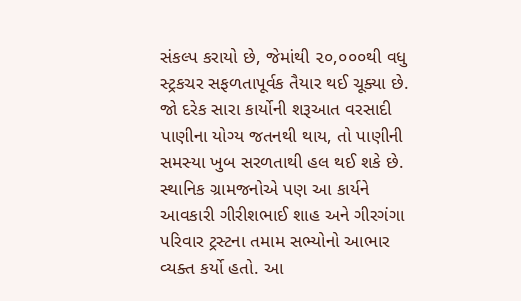સંકલ્પ કરાયો છે, જેમાંથી ૨૦,૦૦૦થી વધુ સ્ટ્રકચર સફળતાપૂર્વક તૈયાર થઈ ચૂક્યા છે. જો દરેક સારા કાર્યોની શરૂઆત વરસાદી પાણીના યોગ્ય જતનથી થાય, તો પાણીની સમસ્યા ખુબ સરળતાથી હલ થઈ શકે છે.
સ્થાનિક ગ્રામજનોએ પણ આ કાર્યને આવકારી ગીરીશભાઈ શાહ અને ગીરગંગા પરિવાર ટ્રસ્ટના તમામ સભ્યોનો આભાર વ્યક્ત કર્યો હતો. આ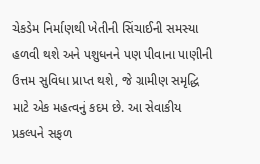ચેકડેમ નિર્માણથી ખેતીની સિંચાઈની સમસ્યા હળવી થશે અને પશુધનને પણ પીવાના પાણીની ઉત્તમ સુવિધા પ્રાપ્ત થશે, જે ગ્રામીણ સમૃદ્ધિ માટે એક મહત્વનું કદમ છે. આ સેવાકીય પ્રકલ્પને સફળ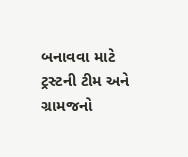બનાવવા માટે ટ્રસ્ટની ટીમ અને ગ્રામજનો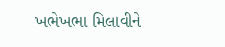ખભેખભા મિલાવીને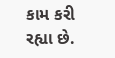કામ કરી રહ્યા છે.